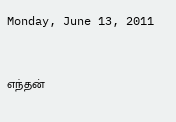Monday, June 13, 2011


எந்தன்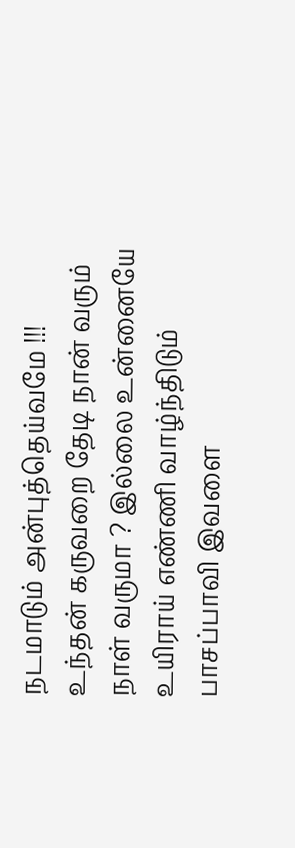நடமாடும் அன்புத்தெய்வமே !!!
உந்தன் கருவறை தேடி நான் வரும்
நாள் வருமா ? இல்லை உன்னையே
உயிராய் எண்ணி வாழ்ந்திடும்
பாசப்பாவி இவளை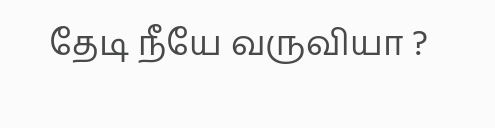தேடி நீயே வருவியா ?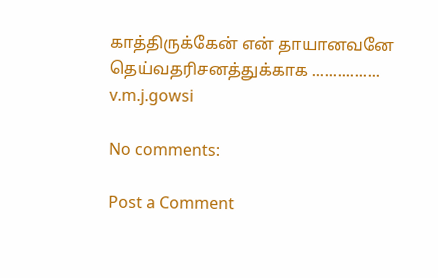காத்திருக்கேன் என் தாயானவனே
தெய்வதரிசனத்துக்காக ................
v.m.j.gowsi

No comments:

Post a Comment